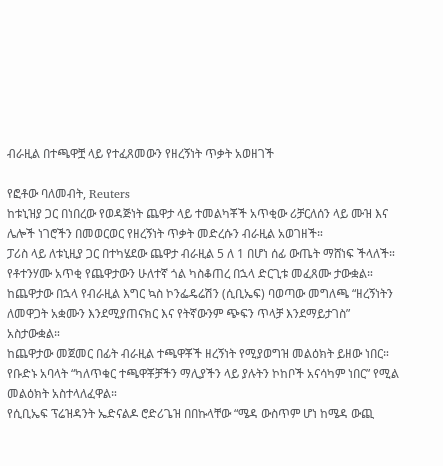ብራዚል በተጫዋቿ ላይ የተፈጸመውን የዘረኝነት ጥቃት አወዘገች

የፎቶው ባለመብት, Reuters
ከቱኒዝያ ጋር በነበረው የወዳጅነት ጨዋታ ላይ ተመልካቾች አጥቂው ሪቻርለሰን ላይ ሙዝ እና ሌሎች ነገሮችን በመወርወር የዘረኝነት ጥቃት መድረሱን ብራዚል አወገዘች።
ፓሪስ ላይ ለቱኒዚያ ጋር በተካሄደው ጨዋታ ብራዚል 5 ለ 1 በሆነ ሰፊ ውጤት ማሸነፍ ችላለች።
የቶተንሃሙ አጥቂ የጨዋታውን ሁለተኛ ጎል ካስቆጠረ በኋላ ድርጊቱ መፈጸሙ ታውቋል።
ከጨዋታው በኋላ የብራዚል እግር ኳስ ኮንፌዴሬሽን (ሲቢኤፍ) ባወጣው መግለጫ “ዘረኝነትን ለመዋጋት አቋሙን እንደሚያጠናክር እና የትኛውንም ጭፍን ጥላቻ እንደማይታገስ” አስታውቋል።
ከጨዋታው መጀመር በፊት ብራዚል ተጫዋቾች ዘረኝነት የሚያወግዝ መልዕክት ይዘው ነበር።
የቡድኑ አባላት “ካለጥቁር ተጫዋቾቻችን ማሊያችን ላይ ያሉትን ኮከቦች አናሳካም ነበር” የሚል መልዕክት አስተላለፈዋል።
የሲቢኤፍ ፕሬዝዳንት ኤድናልዶ ሮድሪጌዝ በበኩላቸው “ሜዳ ውስጥም ሆነ ከሜዳ ውጪ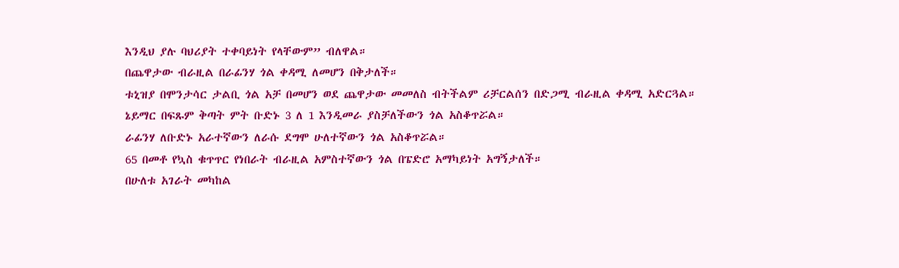እንዲህ ያሉ ባህሪያት ተቀባይነት የላቸውም” ብለዋል።
በጨዋታው ብራዚል በራፊንሃ ጎል ቀዳሚ ለመሆን በቅታለች።
ቱኒዝያ በሞንታሳር ታልቢ ጎል አቻ በመሆን ወደ ጨዋታው መመለስ ብትችልም ሪቻርልሰን በድጋሚ ብራዚል ቀዳሚ አድርጓል።
ኔይማር በፍጹም ቅጣት ምት ቡድኑ 3 ለ 1 እንዲመራ ያስቻለችውን ጎል አስቆጥሯል።
ራፊንሃ ለቡድኑ አራተኛውን ለራሱ ደግሞ ሁለተኛውን ጎል አስቆጥሯል።
65 በመቶ የኳስ ቁጥጥር የነበራት ብራዚል አምስተኛውን ጎል በፔድሮ አማካይነት አግኝታለች።
በሁለቱ አገራት መካከል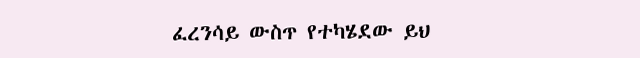ፈረንሳይ ውስጥ የተካሄደው ይህ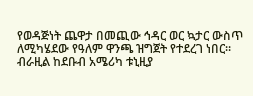የወዳጅነት ጨዋታ በመጪው ኅዳር ወር ኳታር ውስጥ ለሚካሄደው የዓለም ዋንጫ ዝግጀት የተደረገ ነበር።
ብራዚል ከደቡብ አሜሪካ ቱኒዚያ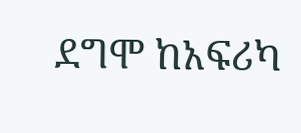ደግሞ ከአፍሪካ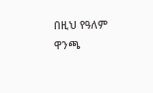በዚህ የዓለም ዋንጫ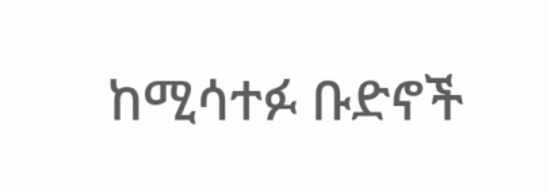ከሚሳተፉ ቡድኖች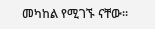መካከል የሚገኙ ናቸው።